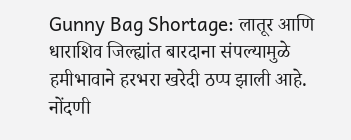Gunny Bag Shortage: लातूर आणि धाराशिव जिल्ह्यांत बारदाना संपल्यामुळे हमीभावाने हरभरा खरेदी ठप्प झाली आहे. नोंदणी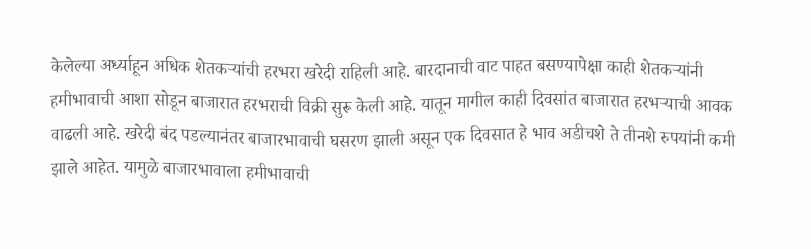केलेल्या अर्ध्याहून अधिक शेतकऱ्यांची हरभरा खरेदी राहिली आहे. बारदानाची वाट पाहत बसण्यापेक्षा काही शेतकऱ्यांनी हमीभावाची आशा सोडून बाजारात हरभराची विक्री सुरू केली आहे. यातून मागील काही दिवसांत बाजारात हरभऱ्याची आवक वाढली आहे. खरेदी बंद पडल्यानंतर बाजारभावाची घसरण झाली असून एक दिवसात हे भाव अडीचशे ते तीनशे रुपयांनी कमी झाले आहेत. यामुळे बाजारभावाला हमीभावाची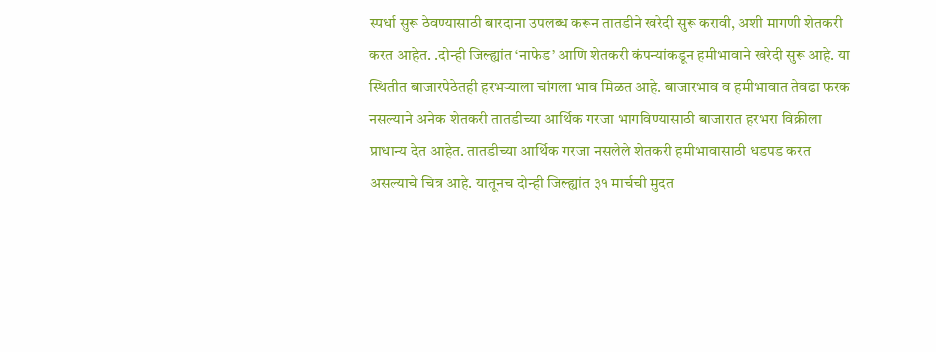स्पर्धा सुरू ठेवण्यासाठी बारदाना उपलब्ध करून तातडीने खरेदी सुरू करावी, अशी मागणी शेतकरी करत आहेत. .दोन्ही जिल्ह्यांत ‘नाफेड’ आणि शेतकरी कंपन्यांकडून हमीभावाने खरेदी सुरू आहे. या स्थितीत बाजारपेठेतही हरभऱ्याला चांगला भाव मिळत आहे. बाजारभाव व हमीभावात तेवढा फरक नसल्याने अनेक शेतकरी तातडीच्या आर्थिक गरजा भागविण्यासाठी बाजारात हरभरा विक्रीला प्राधान्य देत आहेत. तातडीच्या आर्थिक गरजा नसलेले शेतकरी हमीभावासाठी धडपड करत असल्याचे चित्र आहे. यातूनच दोन्ही जिल्ह्यांत ३१ मार्चची मुदत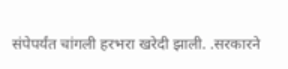संपेपर्यंत चांगली हरभरा खरेदी झाली. .सरकारने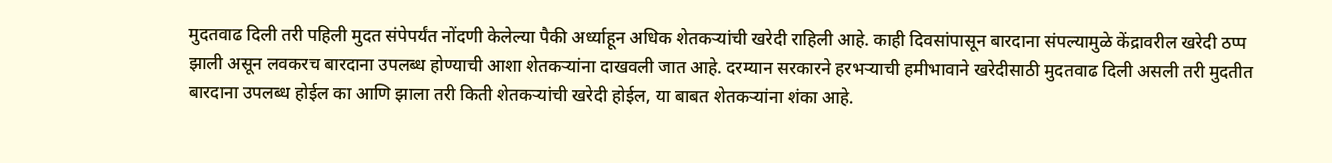मुदतवाढ दिली तरी पहिली मुदत संपेपर्यंत नोंदणी केलेल्या पैकी अर्ध्याहून अधिक शेतकऱ्यांची खरेदी राहिली आहे. काही दिवसांपासून बारदाना संपल्यामुळे केंद्रावरील खरेदी ठप्प झाली असून लवकरच बारदाना उपलब्ध होण्याची आशा शेतकऱ्यांना दाखवली जात आहे. दरम्यान सरकारने हरभऱ्याची हमीभावाने खरेदीसाठी मुदतवाढ दिली असली तरी मुदतीत बारदाना उपलब्ध होईल का आणि झाला तरी किती शेतकऱ्यांची खरेदी होईल, या बाबत शेतकऱ्यांना शंका आहे.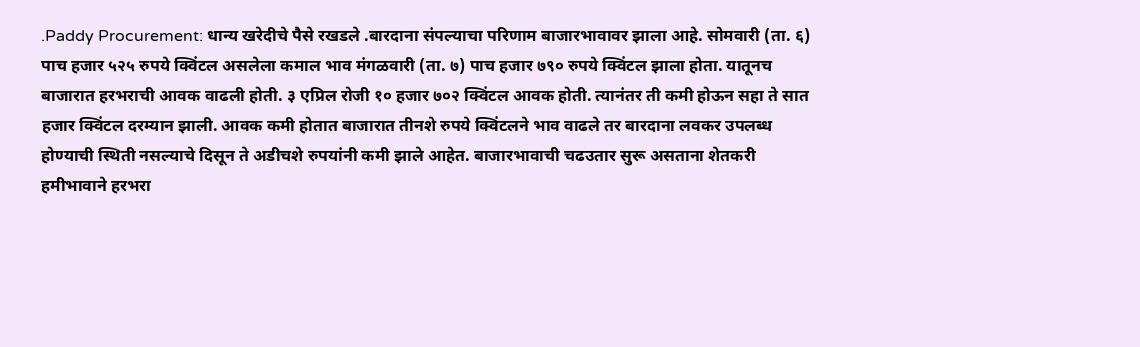.Paddy Procurement: धान्य खरेदीचे पैसे रखडले .बारदाना संपल्याचा परिणाम बाजारभावावर झाला आहे. सोमवारी (ता. ६) पाच हजार ५२५ रुपये क्विंटल असलेला कमाल भाव मंगळवारी (ता. ७) पाच हजार ७९० रुपये क्विंटल झाला होता. यातूनच बाजारात हरभराची आवक वाढली होती. ३ एप्रिल रोजी १० हजार ७०२ क्विंटल आवक होती. त्यानंतर ती कमी होऊन सहा ते सात हजार क्विंटल दरम्यान झाली. आवक कमी होतात बाजारात तीनशे रुपये क्विंटलने भाव वाढले तर बारदाना लवकर उपलब्ध होण्याची स्थिती नसल्याचे दिसून ते अडीचशे रुपयांनी कमी झाले आहेत. बाजारभावाची चढउतार सुरू असताना शेतकरी हमीभावाने हरभरा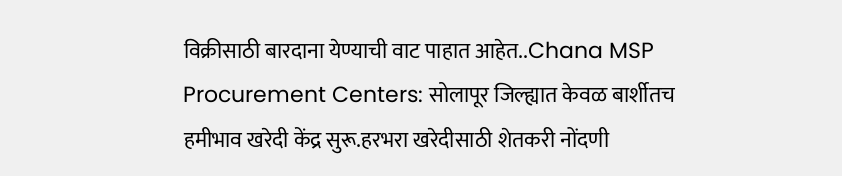विक्रीसाठी बारदाना येण्याची वाट पाहात आहेत..Chana MSP Procurement Centers: सोलापूर जिल्ह्यात केवळ बार्शीतच हमीभाव खरेदी केंद्र सुरू.हरभरा खरेदीसाठी शेतकरी नोंदणी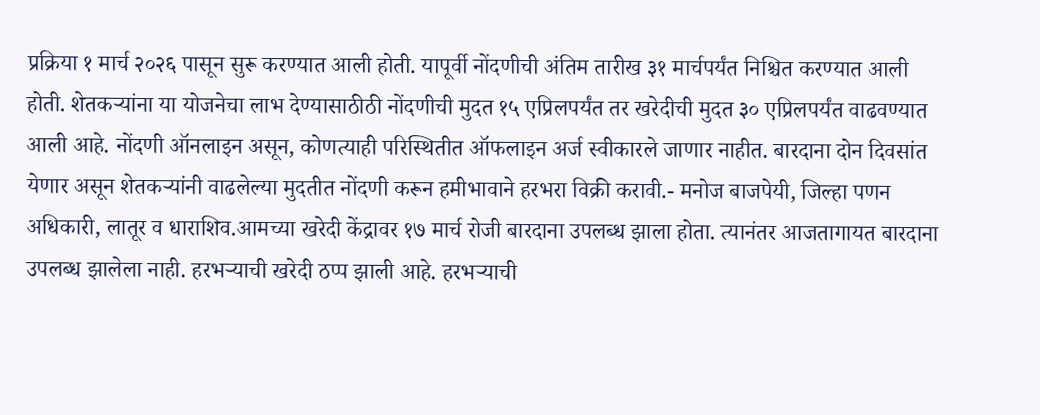प्रक्रिया १ मार्च २०२६ पासून सुरू करण्यात आली होती. यापूर्वी नोंदणीची अंतिम तारीख ३१ मार्चपर्यंत निश्चित करण्यात आली होती. शेतकऱ्यांना या योजनेचा लाभ देण्यासाठीठी नोंदणीची मुदत १५ एप्रिलपर्यंत तर खरेदीची मुदत ३० एप्रिलपर्यंत वाढवण्यात आली आहे. नोंदणी ऑनलाइन असून, कोणत्याही परिस्थितीत ऑफलाइन अर्ज स्वीकारले जाणार नाहीत. बारदाना दोन दिवसांत येणार असून शेतकऱ्यांनी वाढलेल्या मुदतीत नोंदणी करून हमीभावाने हरभरा विक्री करावी.- मनोज बाजपेयी, जिल्हा पणन अधिकारी, लातूर व धाराशिव.आमच्या खरेदी केंद्रावर १७ मार्च रोजी बारदाना उपलब्ध झाला होता. त्यानंतर आजतागायत बारदाना उपलब्ध झालेला नाही. हरभऱ्याची खरेदी ठप्प झाली आहे. हरभऱ्याची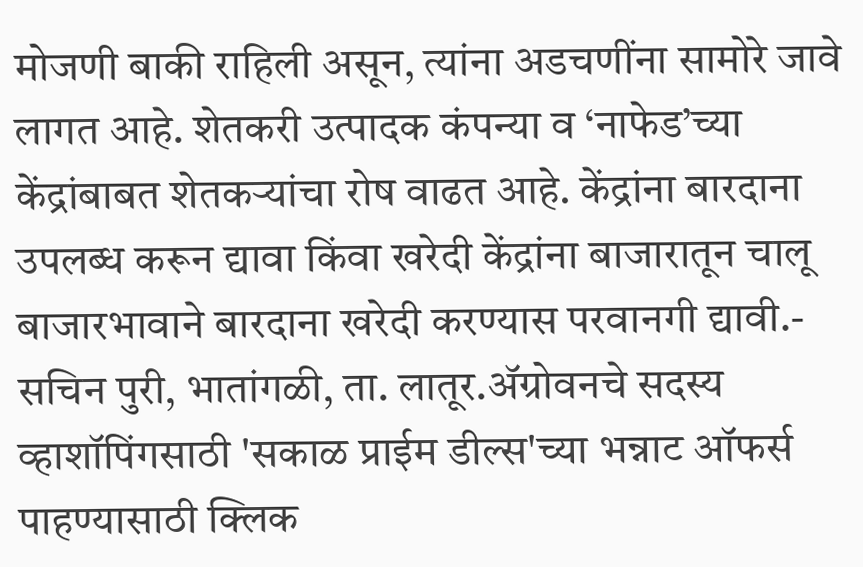मोजणी बाकी राहिली असून, त्यांना अडचणींना सामोरे जावे लागत आहे. शेतकरी उत्पादक कंपन्या व ‘नाफेड’च्या केंद्रांबाबत शेतकऱ्यांचा रोष वाढत आहे. केंद्रांना बारदाना उपलब्ध करून द्यावा किंवा खरेदी केंद्रांना बाजारातून चालू बाजारभावाने बारदाना खरेदी करण्यास परवानगी द्यावी.- सचिन पुरी, भातांगळी, ता. लातूर.ॲग्रोवनचे सदस्य व्हाशॉपिंगसाठी 'सकाळ प्राईम डील्स'च्या भन्नाट ऑफर्स पाहण्यासाठी क्लिक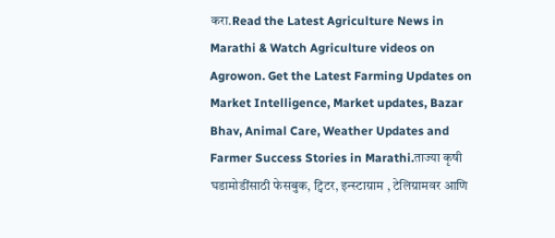करा.Read the Latest Agriculture News in Marathi & Watch Agriculture videos on Agrowon. Get the Latest Farming Updates on Market Intelligence, Market updates, Bazar Bhav, Animal Care, Weather Updates and Farmer Success Stories in Marathi.ताज्या कृषी घडामोडींसाठी फेसबुक, ट्विटर, इन्स्टाग्राम , टेलिग्रामवर आणि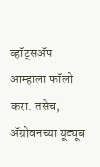व्हॉट्सॲप आम्हाला फॉलो करा. तसेच, ॲग्रोवनच्या यूट्यूब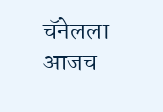चॅनेलला आजच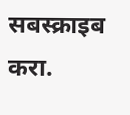सबस्क्राइब करा.